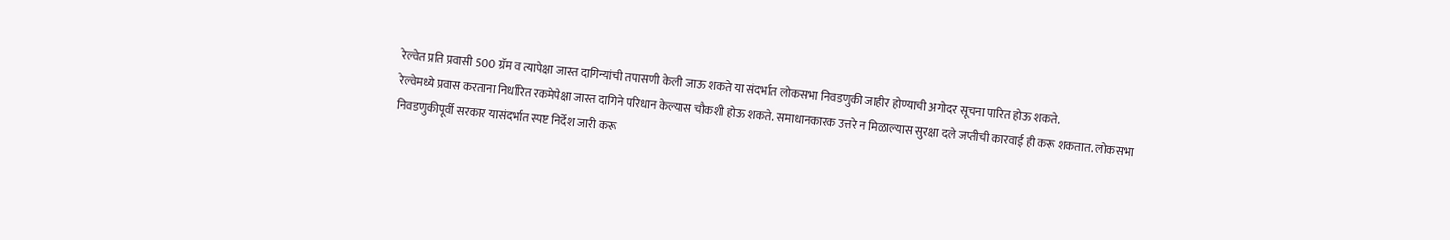रेल्वेत प्रति प्रवासी 500 ग्रॅम व त्यापेक्षा जास्त दागिन्यांची तपासणी केली जाऊ शकते या संदर्भात लोकसभा निवडणुकी जाहीर होण्याची अगोदर सूचना पारित होऊ शकते.
रेल्वेमध्ये प्रवास करताना निर्धारित रकमेपेक्षा जास्त दागिने परिधान केल्यास चौकशी होऊ शकते. समाधानकारक उत्तरे न मिळाल्यास सुरक्षा दले जप्तीची कारवाई ही करू शकतात. लोकसभा निवडणुकीपूर्वी सरकार यासंदर्भात स्पष्ट निर्देश जारी करू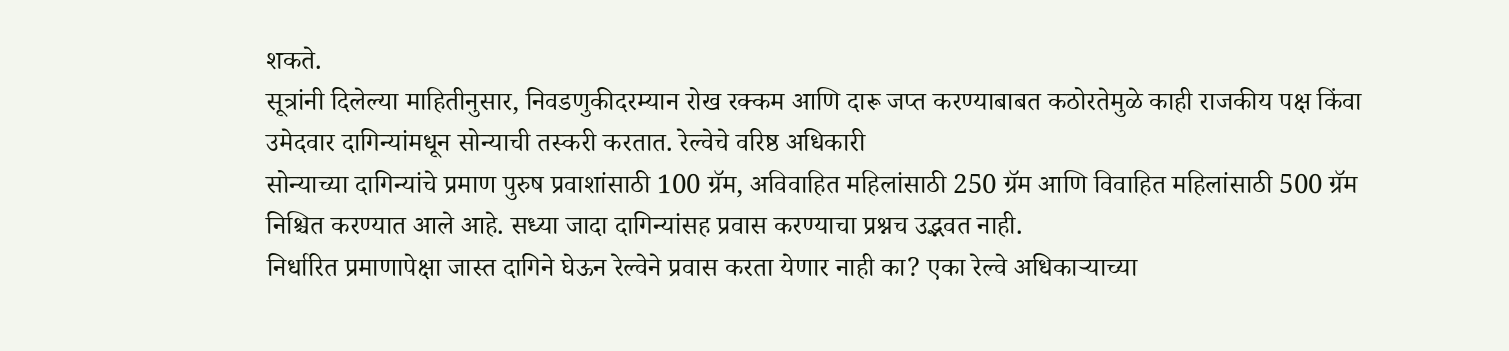शकते.
सूत्रांनी दिलेल्या माहितीनुसार, निवडणुकीदरम्यान रोख रक्कम आणि दारू जप्त करण्याबाबत कठोरतेमुळे काही राजकीय पक्ष किंवा उमेदवार दागिन्यांमधून सोन्याची तस्करी करतात. रेल्वेचे वरिष्ठ अधिकारी
सोन्याच्या दागिन्यांचे प्रमाण पुरुष प्रवाशांसाठी 100 ग्रॅम, अविवाहित महिलांसाठी 250 ग्रॅम आणि विवाहित महिलांसाठी 500 ग्रॅम निश्चित करण्यात आले आहे. सध्या जादा दागिन्यांसह प्रवास करण्याचा प्रश्नच उद्भवत नाही.
निर्धारित प्रमाणापेक्षा जास्त दागिने घेऊन रेल्वेने प्रवास करता येणार नाही का? एका रेल्वे अधिकाऱ्याच्या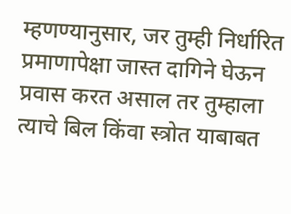म्हणण्यानुसार, जर तुम्ही निर्धारित प्रमाणापेक्षा जास्त दागिने घेऊन प्रवास करत असाल तर तुम्हाला त्याचे बिल किंवा स्त्रोत याबाबत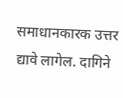समाधानकारक उत्तर द्यावे लागेल. दागिने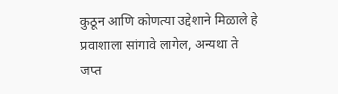कुठून आणि कोणत्या उद्देशाने मिळाले हे प्रवाशाला सांगावे लागेल, अन्यथा ते जप्त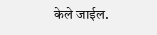केले जाईल.